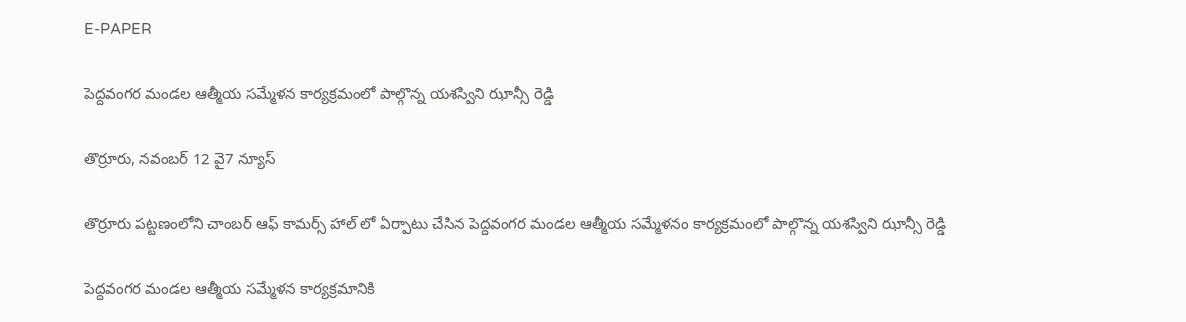E-PAPER

పెద్దవంగర మండల ఆత్మీయ సమ్మేళన కార్యక్రమంలో పాల్గొన్న యశస్విని ఝాన్సీ రెడ్డి

తొర్రూరు, నవంబర్ 12 వై7 న్యూస్

తొర్రూరు పట్టణంలోని చాంబర్ ఆఫ్ కామర్స్ హాల్ లో ఏర్పాటు చేసిన పెద్దవంగర మండల ఆత్మీయ సమ్మేళనం కార్యక్రమంలో పాల్గొన్న యశస్విని ఝాన్సీ రెడ్డి

పెద్దవంగర మండల ఆత్మీయ సమ్మేళన కార్యక్రమానికి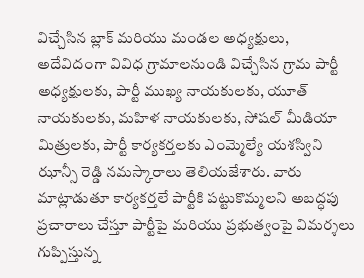విచ్చేసిన బ్లాక్ మరియు మండల అధ్యక్షులు, అదేవిదంగా వివిధ గ్రామాలనుండి విచ్చేసిన గ్రామ పార్టీ అధ్యక్షులకు, పార్టీ ముఖ్య నాయకులకు, యూత్ నాయకులకు, మహిళ నాయకులకు, సోషల్ మీడియా మిత్రులకు, పార్టీ కార్యకర్తలకు ఎంమ్మెల్యే యశస్విని ఝాన్సీ రెడ్డి నమస్కారాలు తెలియజేశారు. వారు మాట్లాడుతూ కార్యకర్తలే పార్టీకి పట్టుకొమ్మలని అబద్ధపు ప్రచారాలు చేస్తూ పార్టీపై మరియు ప్రభుత్వంపై విమర్శలు గుప్పిస్తున్న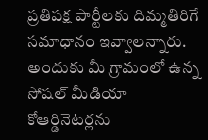ప్రతిపక్ష పార్టీలకు దిమ్మతిరిగే సమాధానం ఇవ్వాలన్నారు. అందుకు మీ గ్రామంలో ఉన్న సోషల్ మీడియా కోఆర్డినెటర్లను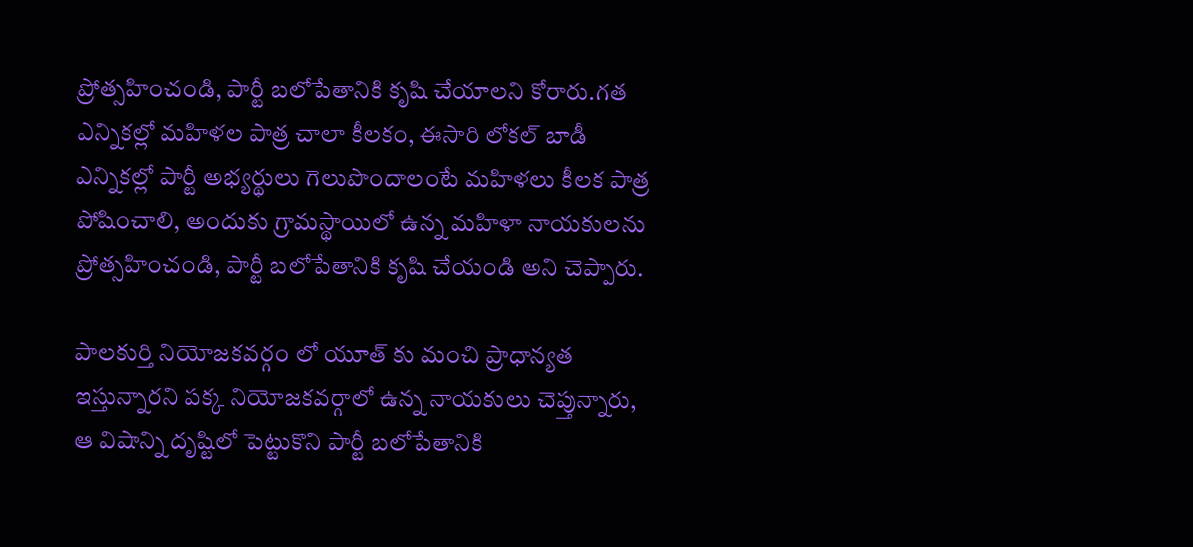ప్రోత్సహించండి, పార్టీ బలోపేతానికి కృషి చేయాలని కోరారు.గత ఎన్నికల్లో మహిళల పాత్ర చాలా కీలకం, ఈసారి లోకల్ బాడీ ఎన్నికల్లో పార్టీ అభ్యర్థులు గెలుపొందాలంటే మహిళలు కీలక పాత్ర పోషించాలి, అందుకు గ్రామస్థాయిలో ఉన్న మహిళా నాయకులను ప్రోత్సహించండి, పార్టీ బలోపేతానికి కృషి చేయండి అని చెప్పారు.

పాలకుర్తి నియోజకవర్గం లో యూత్ కు మంచి ప్రాధాన్యత ఇస్తున్నారని పక్క నియోజకవర్గాలో ఉన్న నాయకులు చెప్తున్నారు,
ఆ విషాన్ని దృష్టిలో పెట్టుకొని పార్టీ బలోపేతానికి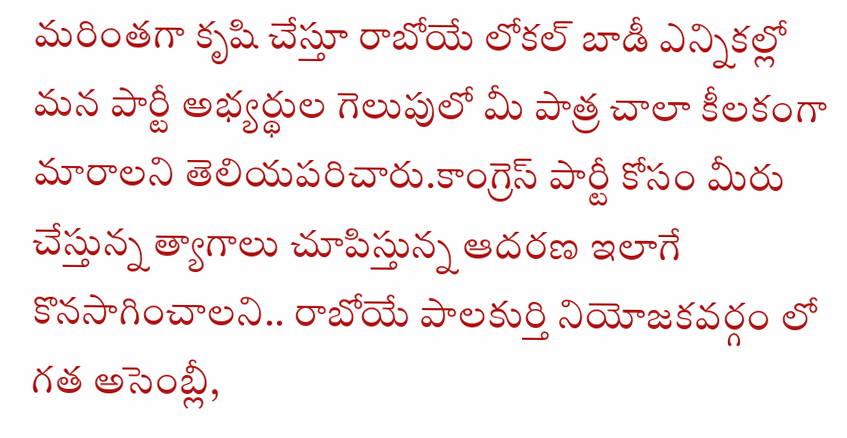మరింతగా కృషి చేస్తూ రాబోయే లోకల్ బాడీ ఎన్నికల్లో మన పార్టీ అభ్యర్థుల గెలుపులో మీ పాత్ర చాలా కీలకంగా మారాలని తెలియపరిచారు.కాంగ్రెస్ పార్టీ కోసం మీరు చేస్తున్న త్యాగాలు చూపిస్తున్న ఆదరణ ఇలాగే కొనసాగించాలని.. రాబోయే పాలకుర్తి నియోజకవర్గం లో గత అసెంబ్లీ,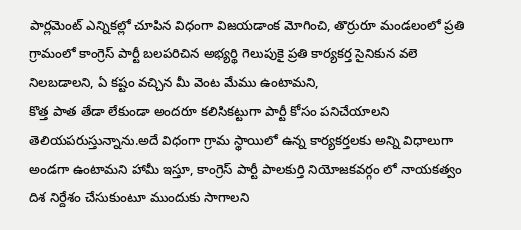పార్లమెంట్ ఎన్నికల్లో చూపిన విధంగా విజయడాంక మోగించి, తొర్రురూ మండలంలో ప్రతి గ్రామంలో కాంగ్రెస్ పార్టీ బలపరిచిన అభ్యర్థి గెలుపుకై ప్రతి కార్యకర్త సైనికున వలె నిలబడాలని, ఏ కష్టం వచ్చిన మీ వెంట మేము ఉంటామని,
కొత్త పాత తేడా లేకుండా అందరూ కలిసికట్టుగా పార్టీ కోసం పనిచేయాలని తెలియపరుస్తున్నాను.అదే విధంగా గ్రామ స్థాయిలో ఉన్న కార్యకర్తలకు అన్ని విధాలుగా అండగా ఉంటామని హామీ ఇస్తూ, కాంగ్రెస్ పార్టీ పాలకుర్తి నియోజకవర్గం లో నాయకత్వం దిశ నిర్దేశం చేసుకుంటూ ముందుకు సాగాలని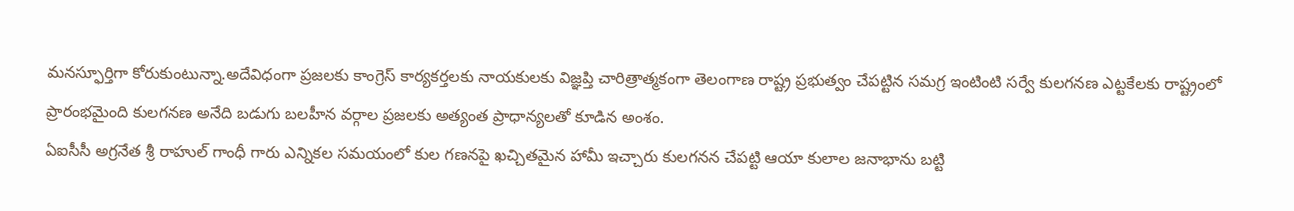మనస్ఫూర్తిగా కోరుకుంటున్నా.అదేవిధంగా ప్రజలకు కాంగ్రెస్ కార్యకర్తలకు నాయకులకు విజ్ఞప్తి చారిత్రాత్మకంగా తెలంగాణ రాష్ట్ర ప్రభుత్వం చేపట్టిన సమగ్ర ఇంటింటి సర్వే కులగనణ ఎట్టకేలకు రాష్ట్రంలో ప్రారంభమైంది కులగనణ అనేది బడుగు బలహీన వర్గాల ప్రజలకు అత్యంత ప్రాధాన్యలతో కూడిన అంశం.
ఏఐసీసీ అగ్రనేత శ్రీ రాహుల్ గాంధీ గారు ఎన్నికల సమయంలో కుల గణనపై ఖచ్చితమైన హామీ ఇచ్చారు కులగనన చేపట్టి ఆయా కులాల జనాభాను బట్టి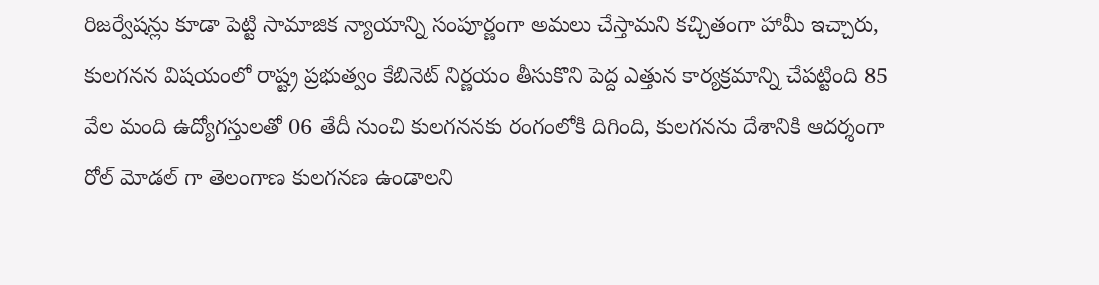రిజర్వేషన్లు కూడా పెట్టి సామాజిక న్యాయాన్ని సంపూర్ణంగా అమలు చేస్తామని కచ్చితంగా హామీ ఇచ్చారు, కులగనన విషయంలో రాష్ట్ర ప్రభుత్వం కేబినెట్ నిర్ణయం తీసుకొని పెద్ద ఎత్తున కార్యక్రమాన్ని చేపట్టింది 85 వేల మంది ఉద్యోగస్తులతో 06 తేదీ నుంచి కులగననకు రంగంలోకి దిగింది, కులగనను దేశానికి ఆదర్శంగా రోల్ మోడల్ గా తెలంగాణ కులగనణ ఉండాలని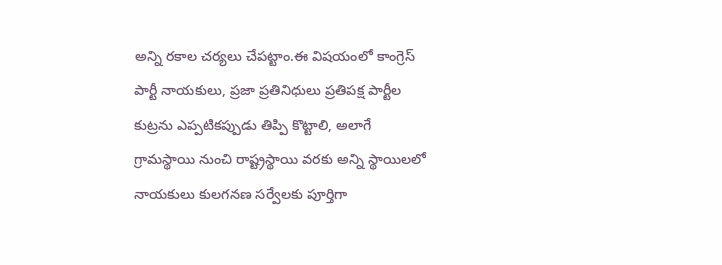అన్ని రకాల చర్యలు చేపట్టాం.ఈ విషయంలో కాంగ్రెస్ పార్టీ నాయకులు, ప్రజా ప్రతినిధులు ప్రతిపక్ష పార్టీల కుట్రను ఎప్పటికప్పుడు తిప్పి కొట్టాలి, అలాగే గ్రామస్థాయి నుంచి రాష్ట్రస్థాయి వరకు అన్ని స్థాయిలలో నాయకులు కులగనణ సర్వేలకు పూర్తిగా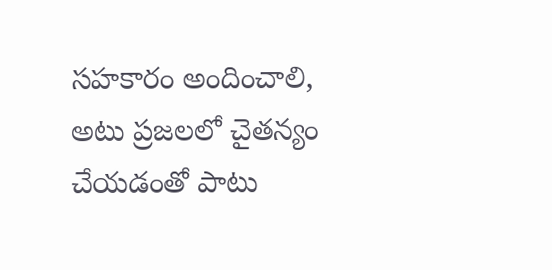సహకారం అందించాలి, అటు ప్రజలలో చైతన్యం చేయడంతో పాటు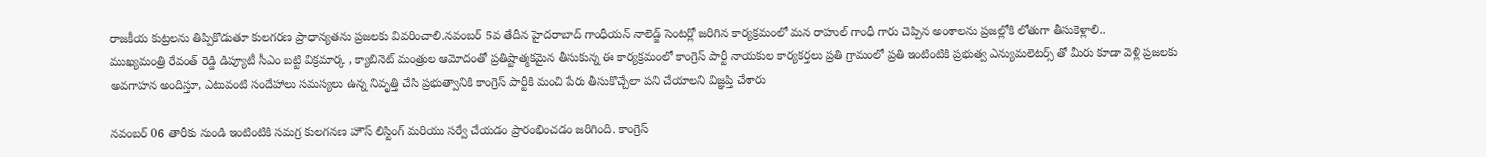రాజకీయ కుట్రలను తిప్పికొడుతూ కులగరణ ప్రాధాన్యతను ప్రజలకు వివరించాలి.నవంబర్ 5వ తేదీన హైదరాబాద్ గాంధీయన్ నాలెడ్జ్ సెంటర్లో జరిగిన కార్యక్రమంలో మన రాహుల్ గాంధీ గారు చెప్పిన అంశాలను ప్రజల్లోకి లోతుగా తీసుకెళ్లాలి..
ముఖ్యమంత్రి రేవంత్ రెడ్డి డిప్యూటీ సీఎం బట్టి విక్రమార్క , క్యాబినెట్ మంత్రుల ఆమోదంతో ప్రతిష్టాత్మకమైన తీసుకున్న ఈ కార్యక్రమంలో కాంగ్రెస్ పార్టీ నాయకుల కార్యకర్తలు ప్రతి గ్రామంలో ప్రతి ఇంటింటికి ప్రభుత్వ ఎన్యుమలెటర్స్ తో మీరు కూడా వెళ్లి ప్రజలకు అవగాహన అందిస్తూ, ఎటువంటి సందేహాలు సమస్యలు ఉన్న నివృత్తి చేసి ప్రభుత్వానికి కాంగ్రెస్ పార్టీకి మంచి పేరు తీసుకొచ్చేలా పని చేయాలని విజ్ఞప్తి చేశారు

నవంబర్ 06 తారీకు నుండి ఇంటింటికి సమగ్ర కులగనణ హౌస్ లిస్టింగ్ మరియు సర్వే చేయడం ప్రారంభించడం జరిగింది. కాంగ్రెస్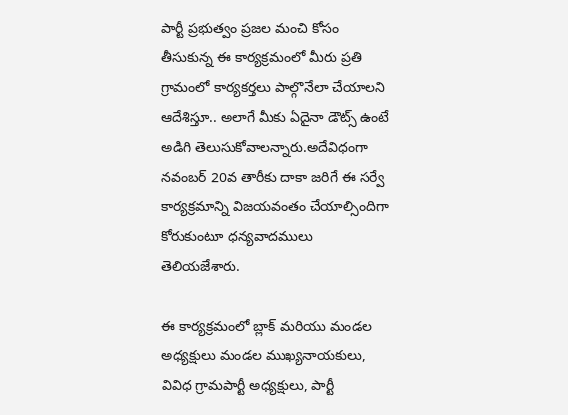పార్టీ ప్రభుత్వం ప్రజల మంచి కోసం తీసుకున్న ఈ కార్యక్రమంలో మీరు ప్రతి గ్రామంలో కార్యకర్తలు పాల్గొనేలా చేయాలని ఆదేశిస్తూ.. అలాగే మీకు ఏదైనా డౌట్స్ ఉంటే అడిగి తెలుసుకోవాలన్నారు.అదేవిధంగా నవంబర్ 20వ తారీకు దాకా జరిగే ఈ సర్వే కార్యక్రమాన్ని విజయవంతం చేయాల్సిందిగా కోరుకుంటూ ధన్యవాదములు తెలియజేశారు.

ఈ కార్యక్రమంలో బ్లాక్ మరియు మండల అధ్యక్షులు మండల ముఖ్యనాయకులు, వివిధ గ్రామపార్టీ అధ్యక్షులు, పార్టీ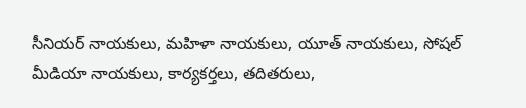సీనియర్ నాయకులు, మహిళా నాయకులు, యూత్ నాయకులు, సోషల్ మీడియా నాయకులు, కార్యకర్తలు, తదితరులు,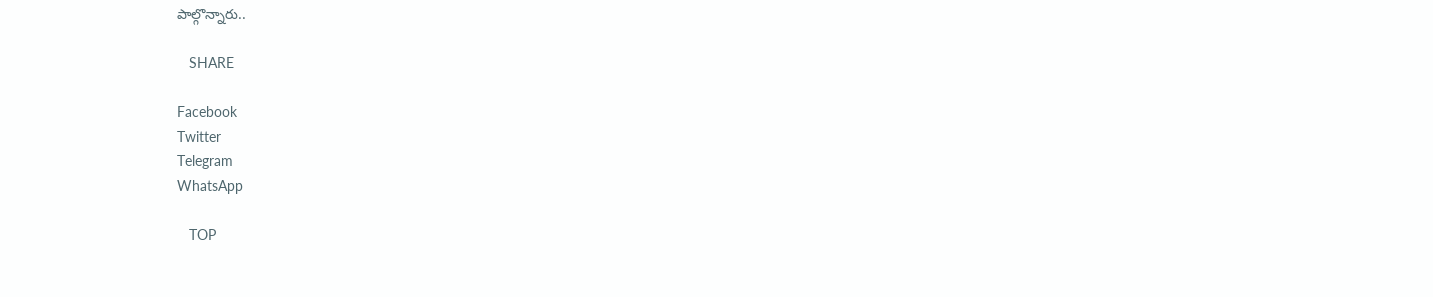పాల్గొన్నారు..

   SHARE

Facebook
Twitter
Telegram
WhatsApp

   TOP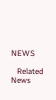NEWS

   Related News